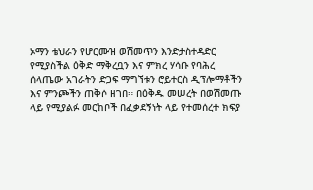ኦማን ቴህራን የሆርሙዝ ወሽመጥን እንድታስተዳድር የሚያስችል ዕቅድ ማቅረቧን እና ምክረ ሃሳቡ የባሕረ ሰላጤው አገራትን ድጋፍ ማግኘቱን ሮይተርስ ዲፕሎማቶችን እና ምንጮችን ጠቅሶ ዘገበ። በዕቅዱ መሠረት በወሽመጡ ላይ የሚያልፉ መርከቦች በፈቃደኝነት ላይ የተመሰረተ ክፍያ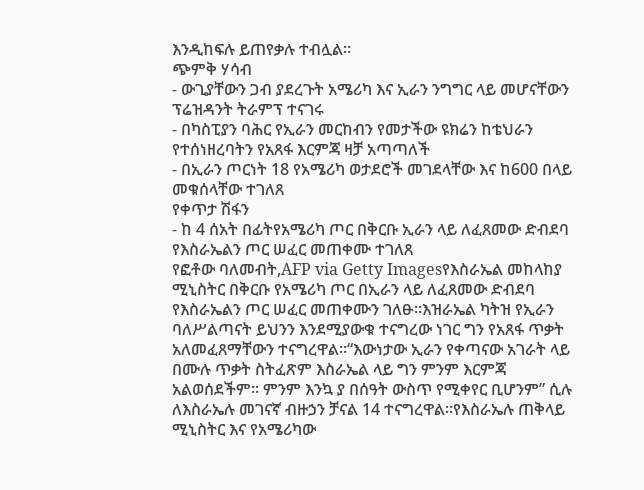እንዲከፍሉ ይጠየቃሉ ተብሏል።
ጭምቅ ሃሳብ
- ውጊያቸውን ጋብ ያደረጉት አሜሪካ እና ኢራን ንግግር ላይ መሆናቸውን ፕሬዝዳንት ትራምፕ ተናገሩ
- በካስፒያን ባሕር የኢራን መርከብን የመታችው ዩክሬን ከቴህራን የተሰነዘረባትን የአጸፋ እርምጃ ዛቻ አጣጣለች
- በኢራን ጦርነት 18 የአሜሪካ ወታደሮች መገደላቸው እና ከ600 በላይ መቁሰላቸው ተገለጸ
የቀጥታ ሽፋን
- ከ 4 ሰአት በፊትየአሜሪካ ጦር በቅርቡ ኢራን ላይ ለፈጸመው ድብደባ የእስራኤልን ጦር ሠፈር መጠቀሙ ተገለጸ
የፎቶው ባለመብት,AFP via Getty Imagesየእስራኤል መከላከያ ሚኒስትር በቅርቡ የአሜሪካ ጦር በኢራን ላይ ለፈጸመው ድብደባ የእስራኤልን ጦር ሠፈር መጠቀሙን ገለፁ።እዝራኤል ካትዝ የኢራን ባለሥልጣናት ይህንን እንደሚያውቁ ተናግረው ነገር ግን የአጸፋ ጥቃት አለመፈጸማቸውን ተናግረዋል።“እውነታው ኢራን የቀጣናው አገራት ላይ በሙሉ ጥቃት ስትፈጽም እስራኤል ላይ ግን ምንም እርምጃ አልወሰደችም። ምንም እንኳ ያ በሰዓት ውስጥ የሚቀየር ቢሆንም” ሲሉ ለእስራኤሉ መገናኛ ብዙኃን ቻናል 14 ተናግረዋል።የእስራኤሉ ጠቅላይ ሚኒስትር እና የአሜሪካው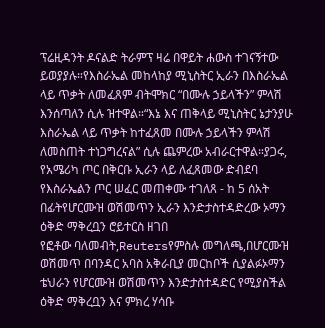ፕሬዚዳንት ዶናልድ ትራምፕ ዛሬ በዋይት ሐውስ ተገናኝተው ይወያያሉ።የእስራኤል መከላከያ ሚኒስትር ኢራን በእስራኤል ላይ ጥቃት ለመፈጸም ብትሞክር “በሙሉ ኃይላችን” ምላሽ እንሰጣለን ሲሉ ዝተዋል።“እኔ እና ጠቅላይ ሚኒስትር ኔታንያሁ እስራኤል ላይ ጥቃት ከተፈጸመ በሙሉ ኃይላችን ምላሽ ለመስጠት ተነጋግረናል” ሲሉ ጨምረው አብራርተዋል።ያጋሩ, የአሜሪካ ጦር በቅርቡ ኢራን ላይ ለፈጸመው ድብደባ የእስራኤልን ጦር ሠፈር መጠቀሙ ተገለጸ - ከ 5 ሰአት በፊትየሆርሙዝ ወሽመጥን ኢራን እንድታስተዳድረው ኦማን ዕቅድ ማቅረቧን ሮይተርስ ዘገበ
የፎቶው ባለመብት,Reutersየምስሉ መግለጫ,በሆርሙዝ ወሽመጥ በባንዳር አባስ አቅራቢያ መርከቦች ሲያልፉኦማን ቴህራን የሆርሙዝ ወሽመጥን እንድታስተዳድር የሚያስችል ዕቅድ ማቅረቧን እና ምክረ ሃሳቡ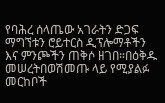የባሕረ ሰላጤው አገራትን ድጋፍ ማግኘቱን ሮይተርስ ዲፕሎማቶችን እና ምንጮችን ጠቅሶ ዘገበ።በዕቅዱ መሠረትበወሽመጡ ላይ የሚያልፉ መርከቦች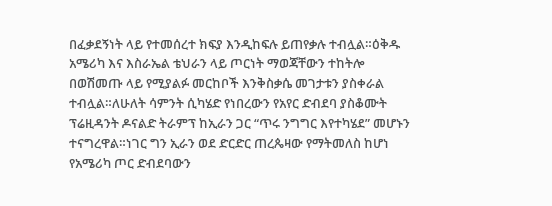በፈቃደኝነት ላይ የተመሰረተ ክፍያ እንዲከፍሉ ይጠየቃሉ ተብሏል።ዕቅዱ አሜሪካ እና እስራኤል ቴህራን ላይ ጦርነት ማወጃቸውን ተከትሎ በወሽመጡ ላይ የሚያልፉ መርከቦች እንቅስቃሴ መገታቱን ያስቀራል ተብሏል።ለሁለት ሳምንት ሲካሄድ የነበረውን የአየር ድብደባ ያስቆሙት ፕሬዚዳንት ዶናልድ ትራምፕ ከኢራን ጋር “ጥሩ ንግግር እየተካሄደ” መሆኑን ተናግረዋል።ነገር ግን ኢራን ወደ ድርድር ጠረጴዛው የማትመለስ ከሆነ የአሜሪካ ጦር ድብደባውን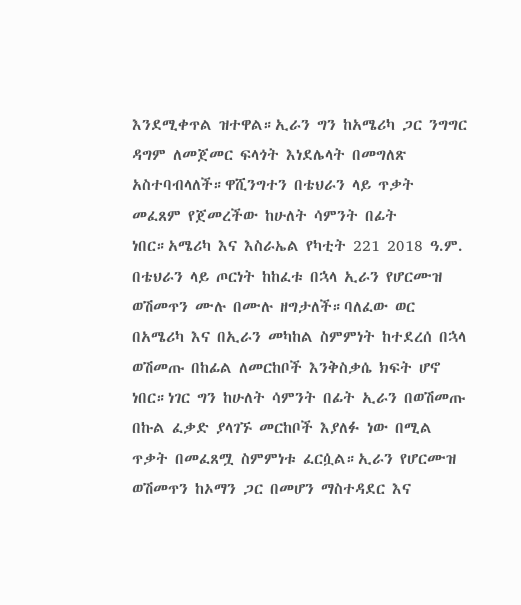እንደሚቀጥል ዝተዋል።ኢራን ግን ከአሜሪካ ጋር ንግግር ዳግም ለመጀመር ፍላጎት እነደሌላት በመግለጽ አስተባብላለች።ዋሺንግተን በቴህራን ላይ ጥቃት መፈጸም የጀመረችው ከሁለት ሳምንት በፊት ነበር።አሜሪካ እና እስራኤል የካቲት 221 2018 ዓ.ም. በቴህራን ላይ ጦርነት ከከፈቱ በኋላ ኢራን የሆርሙዝ ወሽመጥን ሙሉ በሙሉ ዘግታለች።ባለፈው ወር በአሜሪካ እና በኢራን መካከል ስምምነት ከተደረሰ በኋላ ወሽመጡ በከፊል ለመርከቦች እንቅስቃሴ ክፍት ሆኖ ነበር።ነገር ግን ከሁለት ሳምንት በፊት ኢራን በወሽመጡ በኩል ፈቃድ ያላገኙ መርከቦች እያለፉ ነው በሚል ጥቃት በመፈጸሟ ስምምነቱ ፈርሷል።ኢራን የሆርሙዝ ወሽመጥን ከኦማን ጋር በመሆን ማስተዳደር እና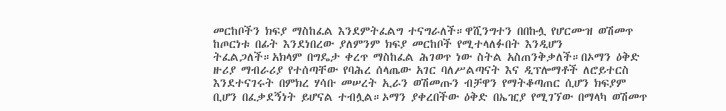መርከቦችን ክፍያ ማስከፈል እንደምትፈልግ ተናግራለች።ዋሺንግተን በበኩሏ የሆርሙዝ ወሽመጥ ከጦርነቱ በፊት እንደነበረው ያለምንም ክፍያ መርከቦች የሚተላለፉበት እንዲሆን ትፈልጋለች።አክላም በግዴታ ቀረጥ ማስከፈል ሕገወጥ ነው ስትል አስጠንቅቃለች።በኦማን ዕቅድ ዙሪያ ማብራሪያ የተሰጣቸው የባሕረ ሰላጤው አገር ባለሥልጣናት እና ዲፕሎማቶች ለሮይተርስ እንደተናገሩት በምክረ ሃሳቡ መሠረት ኢራን ወሽመጡን ብቻዋን የማትቆጣጠር ሲሆን ክፍያም ቢሆን በፈቃደኝነት ይሆናል ተብሏል።ኦማን ያቀረበችው ዕቅድ በኤዢያ የሚገኘው በማላካ ወሽመጥ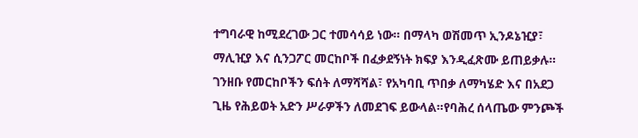ተግባራዊ ከሚደረገው ጋር ተመሳሳይ ነው። በማላካ ወሽመጥ ኢንዶኔዢያ፣ ማሊዢያ እና ሲንጋፖር መርከቦች በፈቃደኝነት ክፍያ እንዲፈጽሙ ይጠይቃሉ። ገንዘቡ የመርከቦችን ፍሰት ለማሻሻል፣ የአካባቢ ጥበቃ ለማካሄድ እና በአደጋ ጊዜ የሕይወት አድን ሥራዎችን ለመደገፍ ይውላል።የባሕረ ሰላጤው ምንጮች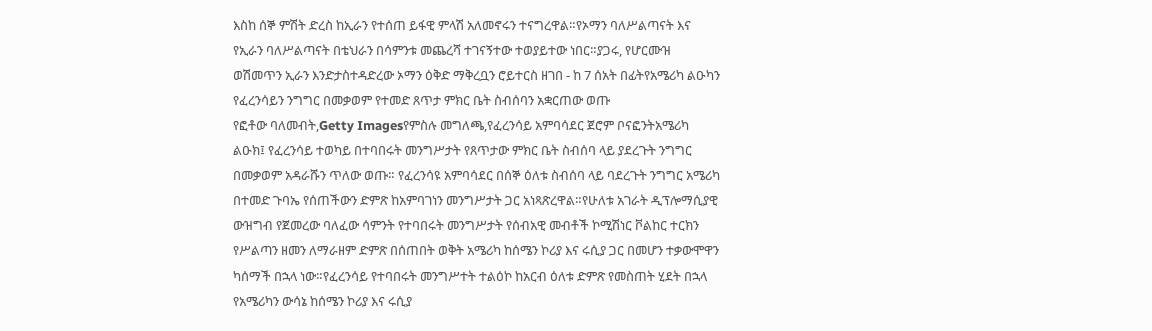እስከ ሰኞ ምሽት ድረስ ከኢራን የተሰጠ ይፋዊ ምላሽ አለመኖሩን ተናግረዋል።የኦማን ባለሥልጣናት እና የኢራን ባለሥልጣናት በቴህራን በሳምንቱ መጨረሻ ተገናኝተው ተወያይተው ነበር።ያጋሩ, የሆርሙዝ ወሽመጥን ኢራን እንድታስተዳድረው ኦማን ዕቅድ ማቅረቧን ሮይተርስ ዘገበ - ከ 7 ሰአት በፊትየአሜሪካ ልዑካን የፈረንሳይን ንግግር በመቃወም የተመድ ጸጥታ ምክር ቤት ስብሰባን አቋርጠው ወጡ
የፎቶው ባለመብት,Getty Imagesየምስሉ መግለጫ,የፈረንሳይ አምባሳደር ጀሮም ቦናፎንትአሜሪካ ልዑክ፤ የፈረንሳይ ተወካይ በተባበሩት መንግሥታት የጸጥታው ምክር ቤት ስብሰባ ላይ ያደረጉት ንግግር በመቃወም አዳራሹን ጥለው ወጡ። የፈረንሳዩ አምባሳደር በሰኞ ዕለቱ ስብሰባ ላይ ባደረጉት ንግግር አሜሪካ በተመድ ጉባኤ የሰጠችውን ድምጽ ከአምባገነን መንግሥታት ጋር አነጻጽረዋል።የሁለቱ አገራት ዲፕሎማሲያዊ ውዝግብ የጀመረው ባለፈው ሳምንት የተባበሩት መንግሥታት የሰብአዊ መብቶች ኮሚሽነር ቮልከር ተርክን የሥልጣን ዘመን ለማራዘም ድምጽ በሰጠበት ወቅት አሜሪካ ከሰሜን ኮሪያ እና ሩሲያ ጋር በመሆን ተቃውሞዋን ካሰማች በኋላ ነው።የፈረንሳይ የተባበሩት መንግሥተት ተልዕኮ ከአርብ ዕለቱ ድምጽ የመስጠት ሂደት በኋላ የአሜሪካን ውሳኔ ከሰሜን ኮሪያ እና ሩሲያ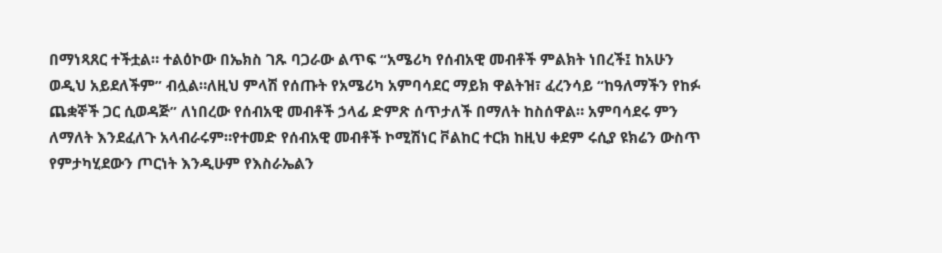በማነጻጸር ተችቷል። ተልዕኮው በኤክስ ገጹ ባጋራው ልጥፍ “አሜሪካ የሰብአዊ መብቶች ምልክት ነበረች፤ ከአሁን ወዲህ አይደለችም” ብሏል።ለዚህ ምላሽ የሰጡት የአሜሪካ አምባሳደር ማይክ ዋልትዝ፣ ፈረንሳይ “ከዓለማችን የከፉ ጨቋኞች ጋር ሲወዳጅ” ለነበረው የሰብአዊ መብቶች ኃላፊ ድምጽ ሰጥታለች በማለት ከስሰዋል። አምባሳደሩ ምን ለማለት እንደፈለጉ አላብራሩም።የተመድ የሰብአዊ መብቶች ኮሚሽነር ቮልከር ተርክ ከዚህ ቀደም ሩሲያ ዩክሬን ውስጥ የምታካሂደውን ጦርነት እንዲሁም የእስራኤልን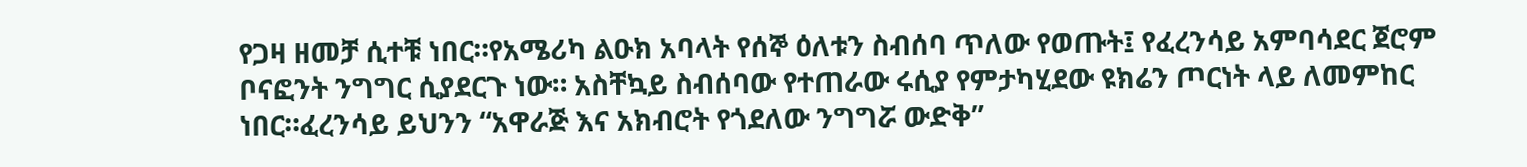የጋዛ ዘመቻ ሲተቹ ነበር።የአሜሪካ ልዑክ አባላት የሰኞ ዕለቱን ስብሰባ ጥለው የወጡት፤ የፈረንሳይ አምባሳደር ጀሮም ቦናፎንት ንግግር ሲያደርጉ ነው። አስቸኳይ ስብሰባው የተጠራው ሩሲያ የምታካሂደው ዩክሬን ጦርነት ላይ ለመምከር ነበር።ፈረንሳይ ይህንን “አዋራጅ እና አክብሮት የጎደለው ንግግሯ ውድቅ”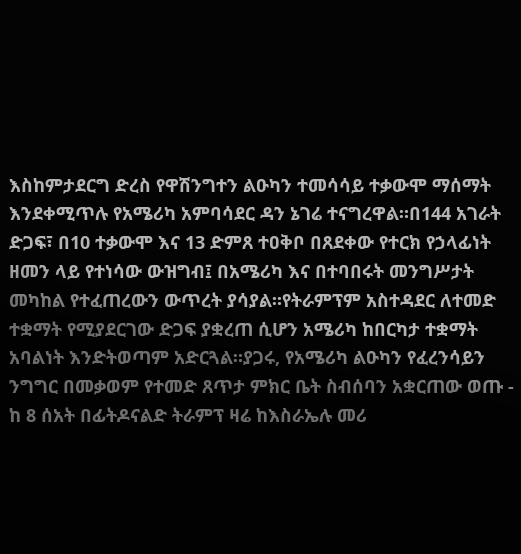እስከምታደርግ ድረስ የዋሽንግተን ልዑካን ተመሳሳይ ተቃውሞ ማሰማት እንደቀሚጥሉ የአሜሪካ አምባሳደር ዳን ኔገሬ ተናግረዋል።በ144 አገራት ድጋፍ፣ በ10 ተቃውሞ እና 13 ድምጸ ተዐቅቦ በጸደቀው የተርክ የኃላፊነት ዘመን ላይ የተነሳው ውዝግብ፤ በአሜሪካ እና በተባበሩት መንግሥታት መካከል የተፈጠረውን ውጥረት ያሳያል።የትራምፕም አስተዳደር ለተመድ ተቋማት የሚያደርገው ድጋፍ ያቋረጠ ሲሆን አሜሪካ ከበርካታ ተቋማት አባልነት እንድትወጣም አድርጓል።ያጋሩ, የአሜሪካ ልዑካን የፈረንሳይን ንግግር በመቃወም የተመድ ጸጥታ ምክር ቤት ስብሰባን አቋርጠው ወጡ - ከ 8 ሰአት በፊትዶናልድ ትራምፕ ዛሬ ከእስራኤሉ መሪ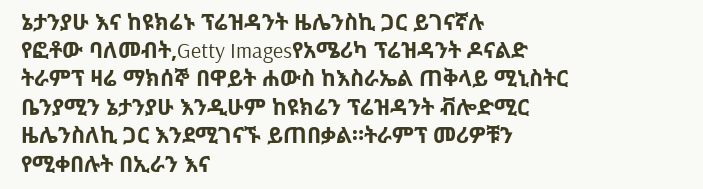ኔታንያሁ እና ከዩክሬኑ ፕሬዝዳንት ዜሌንስኪ ጋር ይገናኛሉ
የፎቶው ባለመብት,Getty Imagesየአሜሪካ ፕሬዝዳንት ዶናልድ ትራምፕ ዛሬ ማክሰኞ በዋይት ሐውስ ከእስራኤል ጠቅላይ ሚኒስትር ቤንያሚን ኔታንያሁ እንዲሁም ከዩክሬን ፕሬዝዳንት ቭሎድሚር ዜሌንስለኪ ጋር እንደሚገናኙ ይጠበቃል።ትራምፕ መሪዎቹን የሚቀበሉት በኢራን እና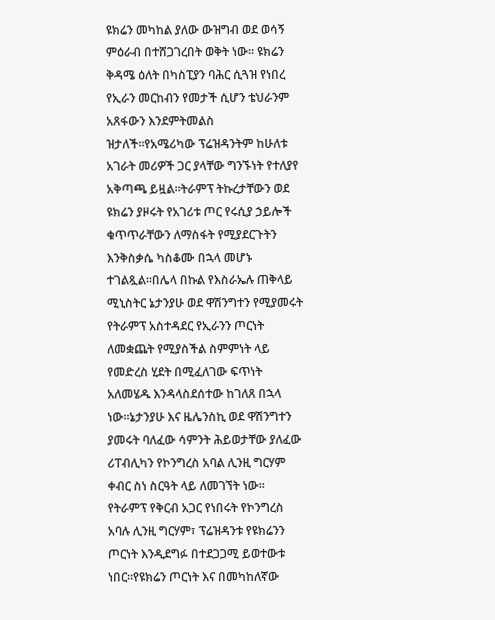ዩክሬን መካከል ያለው ውዝግብ ወደ ወሳኝ ምዕራብ በተሸጋገረበት ወቅት ነው። ዩክሬን ቅዳሜ ዕለት በካስፒያን ባሕር ሲጓዝ የነበረ የኢራን መርከብን የመታች ሲሆን ቴህራንም አጸፋውን እንደምትመልስ ዝታለች።የአሜሪካው ፕሬዝዳንትም ከሁለቱ አገራት መሪዎች ጋር ያላቸው ግንኙነት የተለያየ አቅጣጫ ይዟል።ትራምፕ ትኩረታቸውን ወደ ዩክሬን ያዞሩት የአገሪቱ ጦር የሩሲያ ኃይሎች ቁጥጥራቸውን ለማስፋት የሚያደርጉትን እንቅስቃሴ ካስቆሙ በኋላ መሆኑ ተገልጿል።በሌላ በኩል የእስራኤሉ ጠቅላይ ሚኒስትር ኔታንያሁ ወደ ዋሽንግተን የሚያመሩት የትራምፕ አስተዳደር የኢራንን ጦርነት ለመቋጨት የሚያስችል ስምምነት ላይ የመድረስ ሂደት በሚፈለገው ፍጥነት አለመሄዱ እንዳላስደሰተው ከገለጸ በኋላ ነው።ኔታንያሁ እና ዜሌንስኪ ወደ ዋሽንግተን ያመሩት ባለፈው ሳምንት ሕይወታቸው ያለፈው ሪፐብሊካን የኮንግረስ አባል ሊንዚ ግርሃም ቀብር ስነ ስርዓት ላይ ለመገኘት ነው። የትራምፕ የቅርብ አጋር የነበሩት የኮንግረስ አባሉ ሊንዚ ግርሃም፣ ፕሬዝዳንቱ የዩክሬንን ጦርነት እንዲደግፉ በተደጋጋሚ ይወተውቱ ነበር።የዩክሬን ጦርነት እና በመካከለኛው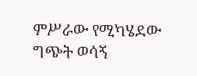ምሥራው የሚካሄደው ግጭት ወሳኝ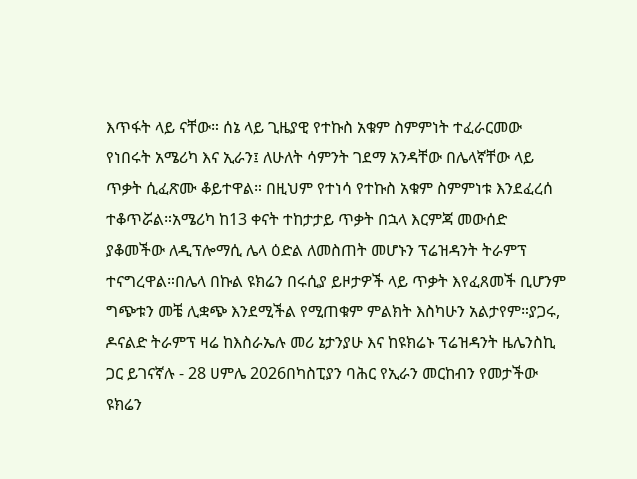እጥፋት ላይ ናቸው። ሰኔ ላይ ጊዜያዊ የተኩስ አቁም ስምምነት ተፈራርመው የነበሩት አሜሪካ እና ኢራን፤ ለሁለት ሳምንት ገደማ አንዳቸው በሌላኛቸው ላይ ጥቃት ሲፈጽሙ ቆይተዋል። በዚህም የተነሳ የተኩስ አቁም ስምምነቱ እንደፈረሰ ተቆጥሯል።አሜሪካ ከ13 ቀናት ተከታታይ ጥቃት በኋላ እርምጃ መውሰድ ያቆመችው ለዲፕሎማሲ ሌላ ዕድል ለመስጠት መሆኑን ፕሬዝዳንት ትራምፕ ተናግረዋል።በሌላ በኩል ዩክሬን በሩሲያ ይዞታዎች ላይ ጥቃት እየፈጸመች ቢሆንም ግጭቱን መቼ ሊቋጭ እንደሚችል የሚጠቁም ምልክት እስካሁን አልታየም።ያጋሩ, ዶናልድ ትራምፕ ዛሬ ከእስራኤሉ መሪ ኔታንያሁ እና ከዩክሬኑ ፕሬዝዳንት ዜሌንስኪ ጋር ይገናኛሉ - 28 ሀምሌ 2026በካስፒያን ባሕር የኢራን መርከብን የመታችው ዩክሬን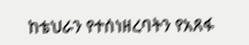ከቴህራን የተሰነዘረባትን የአጸፋ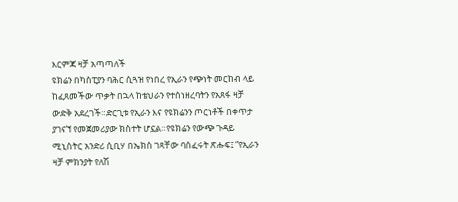እርምጃ ዛቻ አጣጣለች
ዩክሬን በካስፒያን ባሕር ሲጓዝ የነበረ የኢራን የጭነት መርከብ ላይ ከፈጸመችው ጥቃት በኋላ ከቴህራን የተሰነዘረባትን የአጸፋ ዛቻ ውድቅ አደረገች።ድርጊቱ የኢራን እና የዩክሬንን ጦርነቶች በቀጥታ ያገናኘ የመጀመሪያው ክስተት ሆኗል።የዩክሬን የውጭ ጉዳይ ሚኒስትር አንድሪ ሲቢሃ በኤክስ ገጻቸው ባሰፈሩት ጽሑፍ፤ “የኢራን ዛቻ ምክንያት የለሽ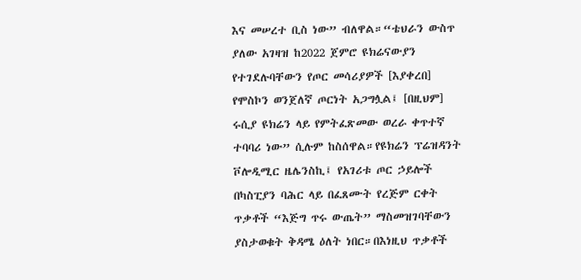እና መሠረተ ቢስ ነው” ብለዋል።“ቴህራን ውስጥ ያለው አገዛዝ ከ2022 ጀምሮ ዩክሬናውያን የተገደሉባቸውን የጦር መሳሪያዎች [እያቀረበ] የሞስኮን ወንጀለኛ ጦርነት አጋግሏል፤ [በዚህም] ሩሲያ ዩክሬን ላይ የምትፈጽመው ወረራ ቀጥተኛ ተባባሪ ነው” ሲሉም ከስሰዋል።የዩክሬን ፕሬዝዳንት ቮሎዲሚር ዜሌንስኪ፤ የአገሪቱ ጦር ኃይሎች በካስፒያን ባሕር ላይ በፈጸሙት የረጅም ርቀት ጥቃቶች “እጅግ ጥሩ ውጤት” ማስመዝገባቸውን ያስታወቁት ቅዳሜ ዕለት ነበር።በእነዚህ ጥቃቶች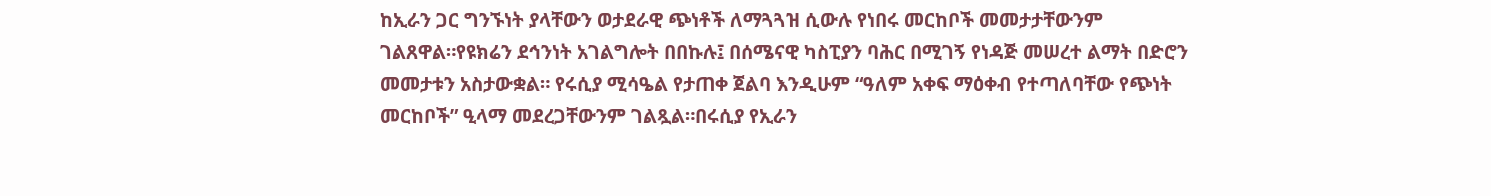ከኢራን ጋር ግንኙነት ያላቸውን ወታደራዊ ጭነቶች ለማጓጓዝ ሲውሉ የነበሩ መርከቦች መመታታቸውንም ገልጸዋል።የዩክሬን ደኅንነት አገልግሎት በበኩሉ፤ በሰሜናዊ ካስፒያን ባሕር በሚገኝ የነዳጅ መሠረተ ልማት በድሮን መመታቱን አስታውቋል። የሩሲያ ሚሳዔል የታጠቀ ጀልባ እንዲሁም “ዓለም አቀፍ ማዕቀብ የተጣለባቸው የጭነት መርከቦች” ዒላማ መደረጋቸውንም ገልጿል።በሩሲያ የኢራን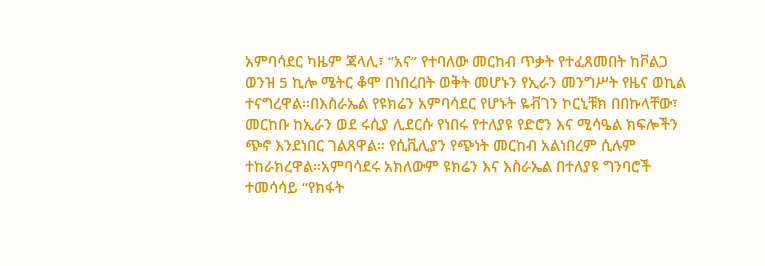አምባሳደር ካዜም ጃላሊ፣ “አና” የተባለው መርከብ ጥቃት የተፈጸመበት ከቮልጋ ወንዝ 5 ኪሎ ሜትር ቆሞ በነበረበት ወቅት መሆኑን የኢራን መንግሥት የዜና ወኪል ተናግረዋል።በእስራኤል የዩክሬን አምባሳደር የሆኑት ዬቭገን ኮርኒቹክ በበኩላቸው፣ መርከቡ ከኢራን ወደ ሩሲያ ሊደርሱ የነበሩ የተለያዩ የድሮን እና ሚሳዔል ክፍሎችን ጭኖ እንደነበር ገልጸዋል። የሲቪሊያን የጭነት መርከብ አልነበረም ሲሉም ተከራክረዋል።አምባሳደሩ አክለውም ዩክሬን እና እስራኤል በተለያዩ ግንባሮች ተመሳሳይ “የክፋት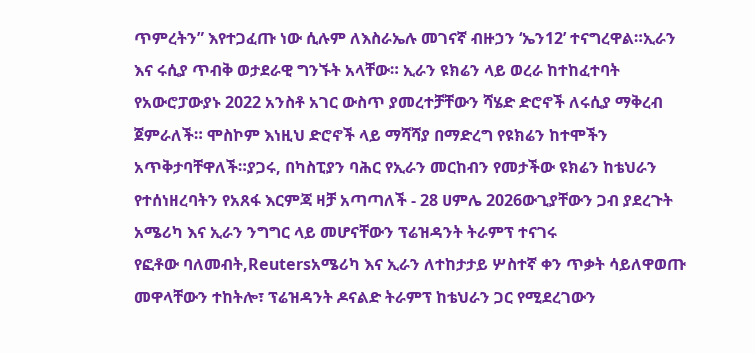ጥምረትን” እየተጋፈጡ ነው ሲሉም ለእስራኤሉ መገናኛ ብዙኃን ‘ኤን12’ ተናግረዋል።ኢራን እና ሩሲያ ጥብቅ ወታደራዊ ግንኙት አላቸው። ኢራን ዩክሬን ላይ ወረራ ከተከፈተባት የአውሮፓውያኑ 2022 አንስቶ አገር ውስጥ ያመረተቻቸውን ሻሄድ ድሮኖች ለሩሲያ ማቅረብ ጀምራለች። ሞስኮም እነዚህ ድሮኖች ላይ ማሻሻያ በማድረግ የዩክሬን ከተሞችን አጥቅታባቸዋለች።ያጋሩ, በካስፒያን ባሕር የኢራን መርከብን የመታችው ዩክሬን ከቴህራን የተሰነዘረባትን የአጸፋ እርምጃ ዛቻ አጣጣለች - 28 ሀምሌ 2026ውጊያቸውን ጋብ ያደረጉት አሜሪካ እና ኢራን ንግግር ላይ መሆናቸውን ፕሬዝዳንት ትራምፕ ተናገሩ
የፎቶው ባለመብት,Reutersአሜሪካ እና ኢራን ለተከታታይ ሦስተኛ ቀን ጥቃት ሳይለዋወጡ መዋላቸውን ተከትሎ፣ ፕሬዝዳንት ዶናልድ ትራምፕ ከቴህራን ጋር የሚደረገውን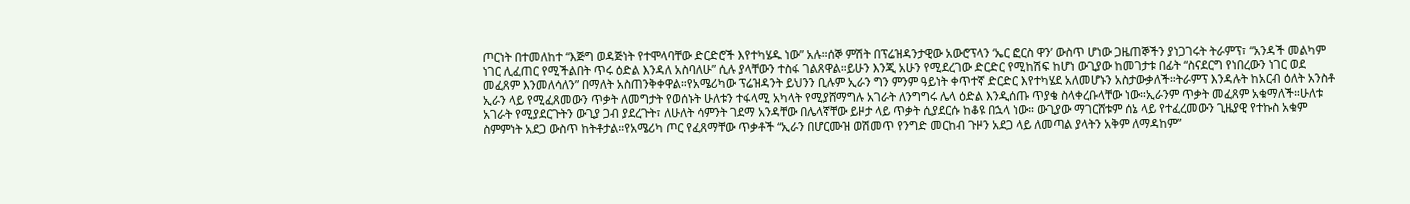ጦርነት በተመለከተ “እጅግ ወዳጅነት የተሞላባቸው ድርድሮች እየተካሄዱ ነው” አሉ።ሰኞ ምሽት በፕሬዝዳንታዊው አውሮፕላን ‘ኤር ፎርስ ዋን’ ውስጥ ሆነው ጋዜጠኞችን ያነጋገሩት ትራምፕ፣ “አንዳች መልካም ነገር ሊፈጠር የሚችልበት ጥሩ ዕድል እንዳለ አስባለሁ” ሲሉ ያላቸውን ተስፋ ገልጸዋል።ይሁን እንጂ አሁን የሚደረገው ድርድር የሚከሽፍ ከሆነ ውጊያው ከመገታቱ በፊት “ስናደርግ የነበረውን ነገር ወደ መፈጸም እንመለሳለን” በማለት አስጠንቅቀዋል።የአሜሪካው ፕሬዝዳንት ይህንን ቢሉም ኢራን ግን ምንም ዓይነት ቀጥተኛ ድርድር እየተካሄደ አለመሆኑን አስታውቃለች።ትራምፕ እንዳሉት ከአርብ ዕለት አንስቶ ኢራን ላይ የሚፈጸመውን ጥቃት ለመግታት የወሰኑት ሁለቱን ተፋላሚ አካላት የሚያሸማግሉ አገራት ለንግግሩ ሌላ ዕድል እንዲሰጡ ጥያቄ ስላቀረቡላቸው ነው።ኢራንም ጥቃት መፈጸም አቁማለች።ሁለቱ አገራት የሚያደርጉትን ውጊያ ጋብ ያደረጉት፣ ለሁለት ሳምንት ገደማ አንዳቸው በሌላኛቸው ይዞታ ላይ ጥቃት ሲያደርሱ ከቆዩ በኋላ ነው። ውጊያው ማገርሸቱም ሰኔ ላይ የተፈረመውን ጊዜያዊ የተኩስ አቁም ስምምነት አደጋ ውስጥ ከትቶታል።የአሜሪካ ጦር የፈጸማቸው ጥቃቶች “ኢራን በሆርሙዝ ወሽመጥ የንግድ መርከብ ጉዞን አደጋ ላይ ለመጣል ያላትን አቅም ለማዳከም”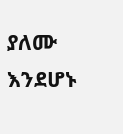ያለሙ እንደሆኑ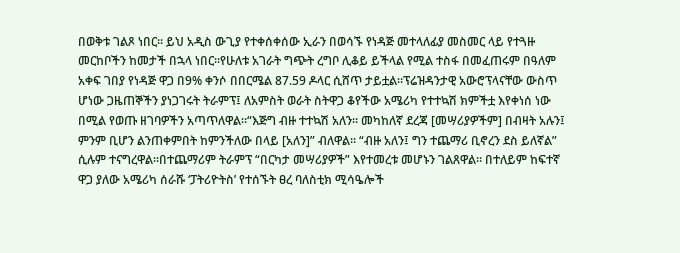በወቅቱ ገልጾ ነበር። ይህ አዲስ ውጊያ የተቀሰቀሰው ኢራን በወሳኙ የነዳጅ መተላለፊያ መስመር ላይ የተጓዙ መርከቦችን ከመታች በኋላ ነበር።የሁለቱ አገራት ግጭት ረግቦ ሊቆይ ይችላል የሚል ተስፋ በመፈጠሩም በዓለም አቀፍ ገበያ የነዳጅ ዋጋ በ9% ቀንሶ በበርሜል 87.59 ዶላር ሲሸጥ ታይቷል።ፕሬዝዳንታዊ አውሮፕላናቸው ውስጥ ሆነው ጋዜጠኞችን ያነጋገሩት ትራምፕ፤ ለአምስት ወራት ስትዋጋ ቆየችው አሜሪካ የተተኳሽ ክምችቷ እየቀነሰ ነው በሚል የወጡ ዘገባዎችን አጣጥለዋል።“እጅግ ብዙ ተተኳሽ አለን። መካከለኛ ደረጃ [መሣሪያዎችም] በብዛት አሉን፤ ምንም ቢሆን ልንጠቀምበት ከምንችለው በላይ [አለን]” ብለዋል። “ብዙ አለን፤ ግን ተጨማሪ ቢኖረን ደስ ይለኛል” ሲሉም ተናግረዋል።በተጨማሪም ትራምፕ “በርካታ መሣሪያዎች” እየተመረቱ መሆኑን ገልጸዋል። በተለይም ከፍተኛ ዋጋ ያለው አሜሪካ ሰራሹ ‘ፓትሪዮትስ’ የተሰኙት ፀረ ባለስቲክ ሚሳዔሎች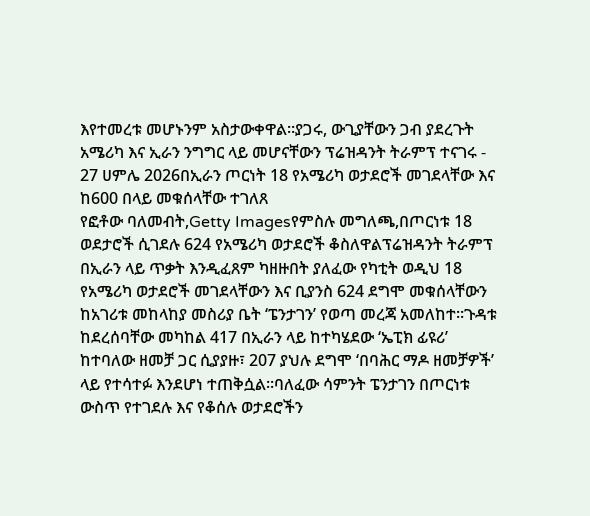እየተመረቱ መሆኑንም አስታውቀዋል።ያጋሩ, ውጊያቸውን ጋብ ያደረጉት አሜሪካ እና ኢራን ንግግር ላይ መሆናቸውን ፕሬዝዳንት ትራምፕ ተናገሩ - 27 ሀምሌ 2026በኢራን ጦርነት 18 የአሜሪካ ወታደሮች መገደላቸው እና ከ600 በላይ መቁሰላቸው ተገለጸ
የፎቶው ባለመብት,Getty Imagesየምስሉ መግለጫ,በጦርነቱ 18 ወደታሮች ሲገደሉ 624 የአሜሪካ ወታደሮች ቆስለዋልፕሬዝዳንት ትራምፕ በኢራን ላይ ጥቃት እንዲፈጸም ካዘዙበት ያለፈው የካቲት ወዲህ 18 የአሜሪካ ወታደሮች መገደላቸውን እና ቢያንስ 624 ደግሞ መቁሰላቸውን ከአገሪቱ መከላከያ መስሪያ ቤት ‘ፔንታገን’ የወጣ መረጃ አመለከተ።ጉዳቱ ከደረሰባቸው መካከል 417 በኢራን ላይ ከተካሄደው ‘ኤፒክ ፊዩሪ’ ከተባለው ዘመቻ ጋር ሲያያዙ፣ 207 ያህሉ ደግሞ ‘በባሕር ማዶ ዘመቻዎች’ ላይ የተሳተፉ እንደሆነ ተጠቅሷል።ባለፈው ሳምንት ፔንታገን በጦርነቱ ውስጥ የተገደሉ እና የቆሰሉ ወታደሮችን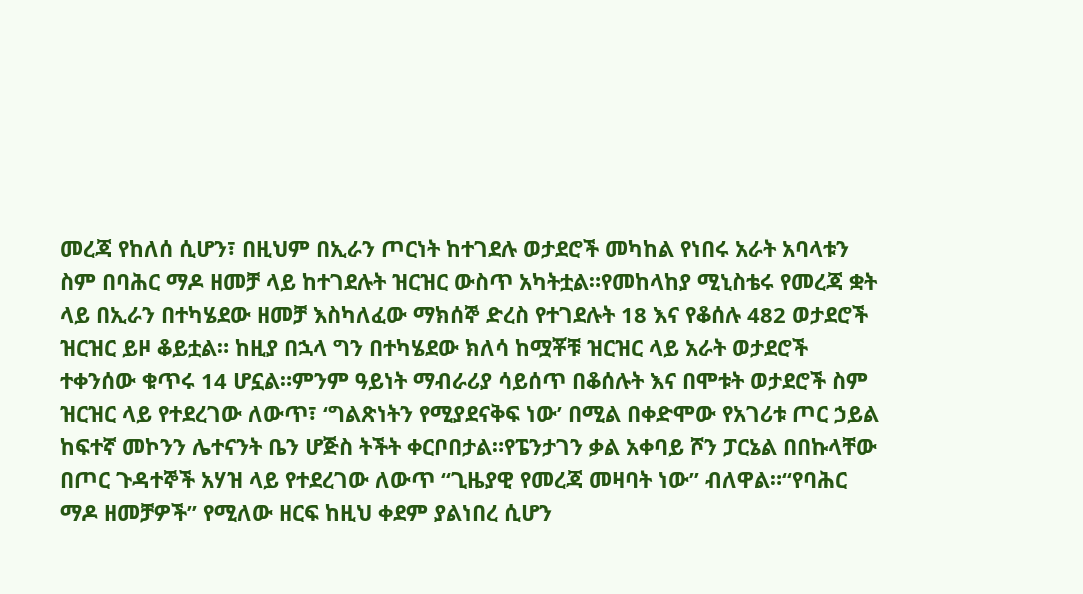መረጃ የከለሰ ሲሆን፣ በዚህም በኢራን ጦርነት ከተገደሉ ወታደሮች መካከል የነበሩ አራት አባላቱን ስም በባሕር ማዶ ዘመቻ ላይ ከተገደሉት ዝርዝር ውስጥ አካትቷል።የመከላከያ ሚኒስቴሩ የመረጃ ቋት ላይ በኢራን በተካሄደው ዘመቻ እስካለፈው ማክሰኞ ድረስ የተገደሉት 18 እና የቆሰሉ 482 ወታደሮች ዝርዝር ይዞ ቆይቷል። ከዚያ በኋላ ግን በተካሄደው ክለሳ ከሟቾቹ ዝርዝር ላይ አራት ወታደሮች ተቀንሰው ቁጥሩ 14 ሆኗል።ምንም ዓይነት ማብራሪያ ሳይሰጥ በቆሰሉት እና በሞቱት ወታደሮች ስም ዝርዝር ላይ የተደረገው ለውጥ፣ ‘ግልጽነትን የሚያደናቅፍ ነው’ በሚል በቀድሞው የአገሪቱ ጦር ኃይል ከፍተኛ መኮንን ሌተናንት ቤን ሆጅስ ትችት ቀርቦበታል።የፔንታገን ቃል አቀባይ ሾን ፓርኔል በበኩላቸው በጦር ጉዳተኞች አሃዝ ላይ የተደረገው ለውጥ “ጊዜያዊ የመረጃ መዛባት ነው” ብለዋል።“የባሕር ማዶ ዘመቻዎች” የሚለው ዘርፍ ከዚህ ቀደም ያልነበረ ሲሆን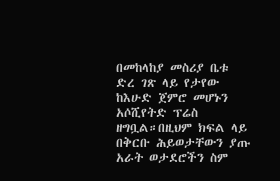በመከላከያ መስሪያ ቤቱ ድረ ገጽ ላይ የታየው ከእሁድ ጀምሮ መሆኑን አሶሺየትድ ፕሬስ ዘግቧል።በዚህም ክፍል ላይ በቅርቡ ሕይወታቸውን ያጡ አራት ወታደሮችን ስም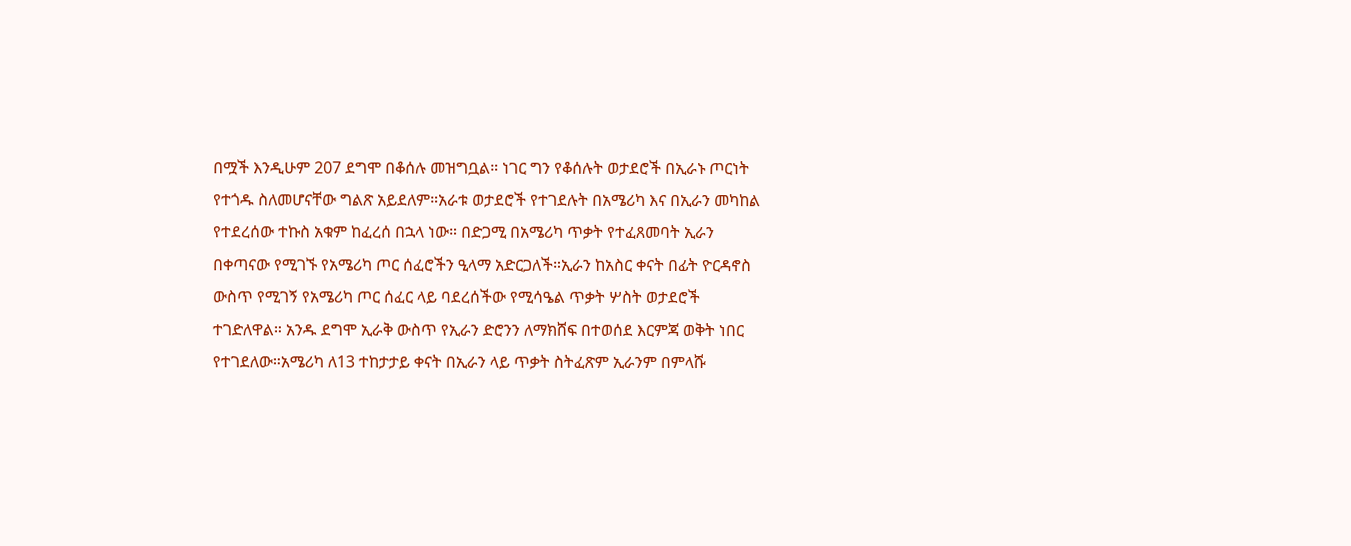በሟች እንዲሁም 207 ደግሞ በቆሰሉ መዝግቧል። ነገር ግን የቆሰሉት ወታደሮች በኢራኑ ጦርነት የተጎዱ ስለመሆናቸው ግልጽ አይደለም።አራቱ ወታደሮች የተገደሉት በአሜሪካ እና በኢራን መካከል የተደረሰው ተኩስ አቁም ከፈረሰ በኋላ ነው። በድጋሚ በአሜሪካ ጥቃት የተፈጸመባት ኢራን በቀጣናው የሚገኙ የአሜሪካ ጦር ሰፈሮችን ዒላማ አድርጋለች።ኢራን ከአስር ቀናት በፊት ዮርዳኖስ ውስጥ የሚገኝ የአሜሪካ ጦር ሰፈር ላይ ባደረሰችው የሚሳዔል ጥቃት ሦስት ወታደሮች ተገድለዋል። አንዱ ደግሞ ኢራቅ ውስጥ የኢራን ድሮንን ለማክሸፍ በተወሰደ እርምጃ ወቅት ነበር የተገደለው።አሜሪካ ለ13 ተከታታይ ቀናት በኢራን ላይ ጥቃት ስትፈጽም ኢራንም በምላሹ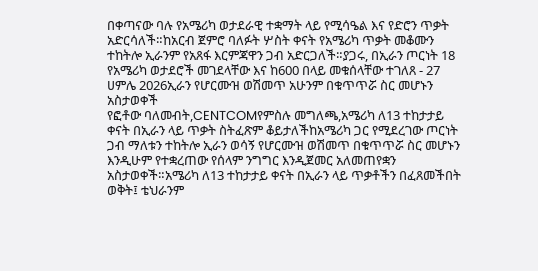በቀጣናው ባሉ የአሜሪካ ወታደራዊ ተቋማት ላይ የሚሳዔል እና የድሮን ጥቃት አድርሳለች።ከአርብ ጀምሮ ባለፉት ሦስት ቀናት የአሜሪካ ጥቃት መቆሙን ተከትሎ ኢራንም የአጸፋ እርምጃዋን ጋብ አድርጋለች።ያጋሩ, በኢራን ጦርነት 18 የአሜሪካ ወታደሮች መገደላቸው እና ከ600 በላይ መቁሰላቸው ተገለጸ - 27 ሀምሌ 2026ኢራን የሆርሙዝ ወሽመጥ አሁንም በቁጥጥሯ ስር መሆኑን አስታወቀች
የፎቶው ባለመብት,CENTCOMየምስሉ መግለጫ,አሜሪካ ለ13 ተከታታይ ቀናት በኢራን ላይ ጥቃት ስትፈጽም ቆይታለችከአሜሪካ ጋር የሚደረገው ጦርነት ጋብ ማለቱን ተከትሎ ኢራን ወሳኝ የሆርሙዝ ወሽመጥ በቁጥጥሯ ስር መሆኑን እንዲሁም የተቋረጠው የሰላም ንግግር እንዲጀመር አለመጠየቋን አስታወቀች።አሜሪካ ለ13 ተከታታይ ቀናት በኢራን ላይ ጥቃቶችን በፈጸመችበት ወቅት፤ ቴህራንም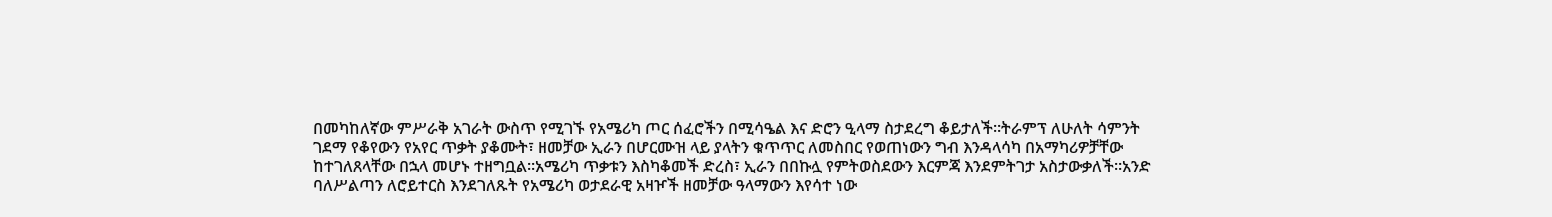በመካከለኛው ምሥራቅ አገራት ውስጥ የሚገኙ የአሜሪካ ጦር ሰፈሮችን በሚሳዔል እና ድሮን ዒላማ ስታደረግ ቆይታለች።ትራምፕ ለሁለት ሳምንት ገደማ የቆየውን የአየር ጥቃት ያቆሙት፣ ዘመቻው ኢራን በሆርሙዝ ላይ ያላትን ቁጥጥር ለመስበር የወጠነውን ግብ እንዳላሳካ በአማካሪዎቻቸው ከተገለጸላቸው በኋላ መሆኑ ተዘግቧል።አሜሪካ ጥቃቱን እስካቆመች ድረስ፣ ኢራን በበኩሏ የምትወስደውን እርምጃ እንደምትገታ አስታውቃለች።አንድ ባለሥልጣን ለሮይተርስ እንደገለጹት የአሜሪካ ወታደራዊ አዛዦች ዘመቻው ዓላማውን እየሳተ ነው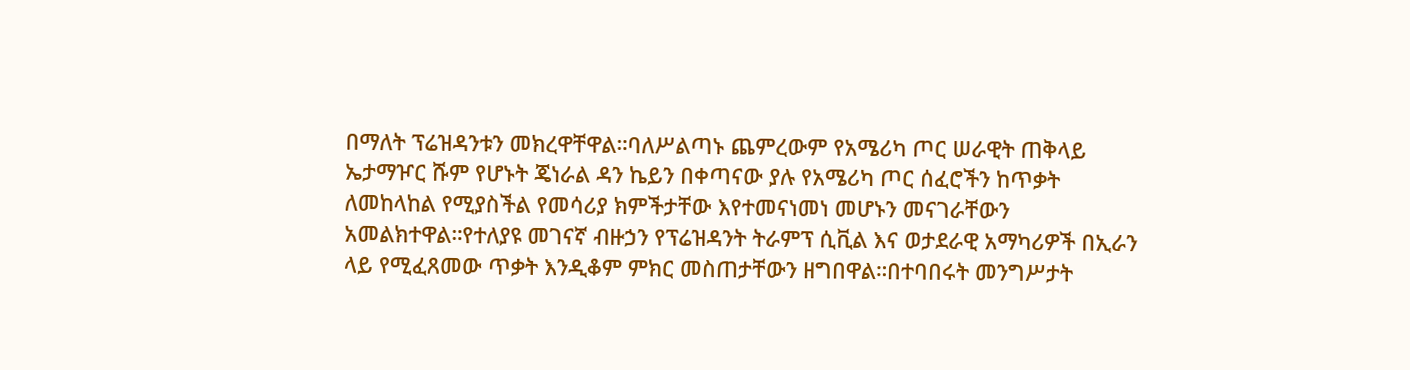በማለት ፕሬዝዳንቱን መክረዋቸዋል።ባለሥልጣኑ ጨምረውም የአሜሪካ ጦር ሠራዊት ጠቅላይ ኤታማዦር ሹም የሆኑት ጄነራል ዳን ኬይን በቀጣናው ያሉ የአሜሪካ ጦር ሰፈሮችን ከጥቃት ለመከላከል የሚያስችል የመሳሪያ ክምችታቸው እየተመናነመነ መሆኑን መናገራቸውን አመልክተዋል።የተለያዩ መገናኛ ብዙኃን የፕሬዝዳንት ትራምፕ ሲቪል እና ወታደራዊ አማካሪዎች በኢራን ላይ የሚፈጸመው ጥቃት እንዲቆም ምክር መስጠታቸውን ዘግበዋል።በተባበሩት መንግሥታት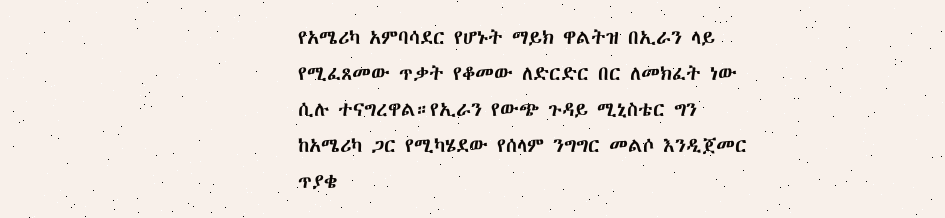የአሜሪካ አምባሳደር የሆኑት ማይክ ዋልትዝ በኢራን ላይ የሚፈጸመው ጥቃት የቆመው ለድርድር በር ለመክፈት ነው ሲሉ ተናግረዋል።የኢራን የውጭ ጉዳይ ሚኒስቴር ግን ከአሜሪካ ጋር የሚካሄደው የሰላም ንግግር መልሶ እንዲጀመር ጥያቄ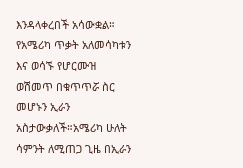እንዳላቀረበች አሳውቋል። የአሜሪካ ጥቃት አለመሳካቱን እና ወሳኙ የሆርሙዝ ወሽመጥ በቁጥጥሯ ስር መሆኑን ኢራን አስታውቃለች።አሜሪካ ሁለት ሳምንት ለሚጠጋ ጊዜ በኢራን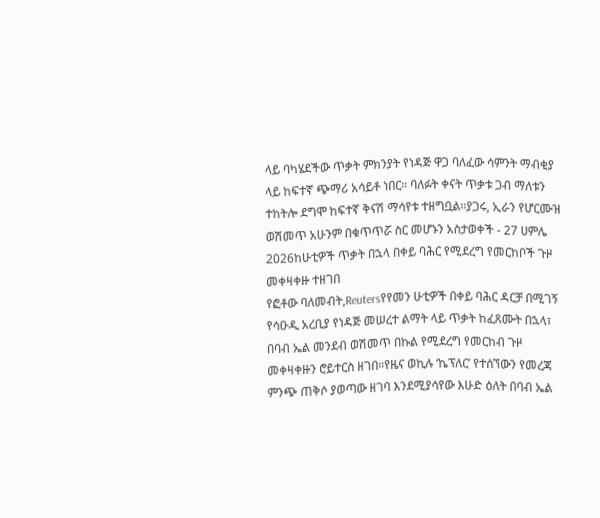ላይ ባካሄደችው ጥቃት ምክንያት የነዳጅ ዋጋ ባለፈው ሳምንት ማብቂያ ላይ ከፍተኛ ጭማሪ አሳይቶ ነበር። ባለፉት ቀናት ጥቃቱ ጋብ ማለቱን ተከትሎ ደግሞ ከፍተኛ ቅናሽ ማሳየቱ ተዘግቧል።ያጋሩ, ኢራን የሆርሙዝ ወሽመጥ አሁንም በቁጥጥሯ ስር መሆኑን አስታወቀች - 27 ሀምሌ 2026ከሁቲዎች ጥቃት በኋላ በቀይ ባሕር የሚደረግ የመርከቦች ጉዞ መቀዛቀዙ ተዘገበ
የፎቶው ባለመብት,Reutersየየመን ሁቲዎች በቀይ ባሕር ዳርቻ በሚገኝ የሳዑዲ አረቢያ የነዳጅ መሠረተ ልማት ላይ ጥቃት ከፈጸሙት በኋላ፣ በባብ ኤል መንደብ ወሽመጥ በኩል የሚደረግ የመርከብ ጉዞ መቀዛቀዙን ሮይተርስ ዘገበ።የዜና ወኪሉ ‘ኬፕለር’ የተሰኘውን የመረጃ ምንጭ ጠቅሶ ያወጣው ዘገባ እንደሚያሳየው እሁድ ዕለት በባብ ኤል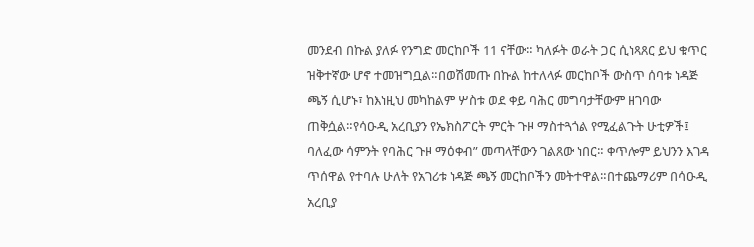መንደብ በኩል ያለፉ የንግድ መርከቦች 11 ናቸው። ካለፉት ወራት ጋር ሲነጻጸር ይህ ቁጥር ዝቅተኛው ሆኖ ተመዝግቧል።በወሽመጡ በኩል ከተለላፉ መርከቦች ውስጥ ሰባቱ ነዳጅ ጫኝ ሲሆኑ፣ ከእነዚህ መካከልም ሦስቱ ወደ ቀይ ባሕር መግባታቸውም ዘገባው ጠቅሷል።የሳዑዲ አረቢያን የኤክስፖርት ምርት ጉዞ ማስተጓጎል የሚፈልጉት ሁቲዎች፤ ባለፈው ሳምንት የባሕር ጉዞ ማዕቀብ” መጣላቸውን ገልጸው ነበር። ቀጥሎም ይህንን እገዳ ጥሰዋል የተባሉ ሁለት የአገሪቱ ነዳጅ ጫኝ መርከቦችን መትተዋል።በተጨማሪም በሳዑዲ አረቢያ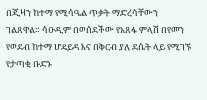በጂዛን ከተማ የሚሳዔል ጥቃት ማድረሳቸውን ገልጸዋል። ሳዑዲም በወሰደችው የአጸፋ ምላሽ በየመን የወደብ ከተማ ሆዴይዳ እና በቅርብ ያለ ደሴት ላይ የሚገኙ የታጣቂ ቡድኑ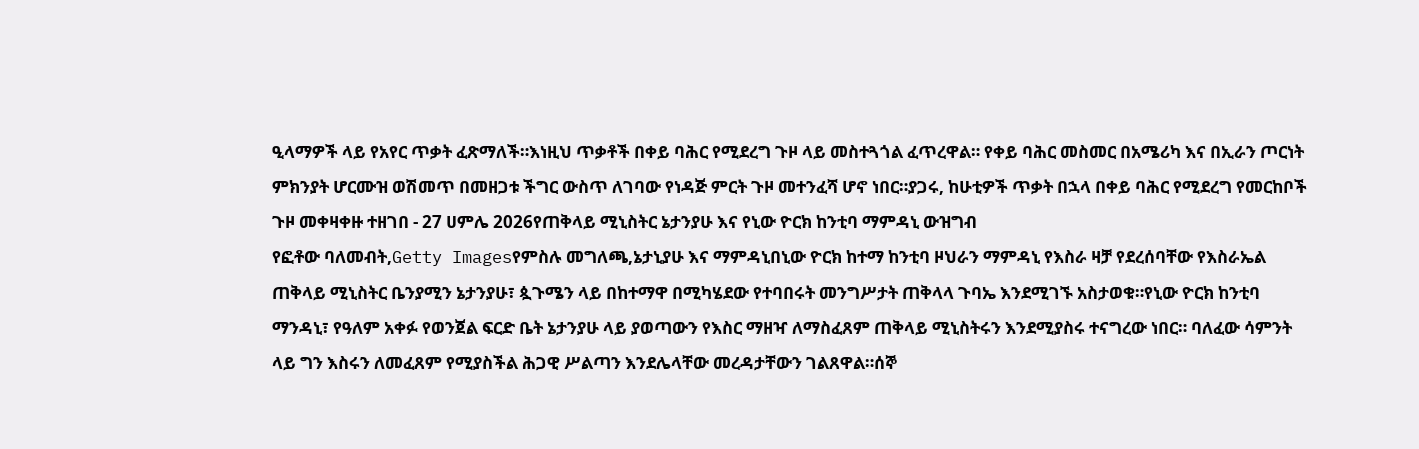ዒላማዎች ላይ የአየር ጥቃት ፈጽማለች።እነዚህ ጥቃቶች በቀይ ባሕር የሚደረግ ጉዞ ላይ መስተጓጎል ፈጥረዋል። የቀይ ባሕር መስመር በአሜሪካ እና በኢራን ጦርነት ምክንያት ሆርሙዝ ወሽመጥ በመዘጋቱ ችግር ውስጥ ለገባው የነዳጅ ምርት ጉዞ መተንፈሻ ሆኖ ነበር።ያጋሩ, ከሁቲዎች ጥቃት በኋላ በቀይ ባሕር የሚደረግ የመርከቦች ጉዞ መቀዛቀዙ ተዘገበ - 27 ሀምሌ 2026የጠቅላይ ሚኒስትር ኔታንያሁ እና የኒው ዮርክ ከንቲባ ማምዳኒ ውዝግብ
የፎቶው ባለመብት,Getty Imagesየምስሉ መግለጫ,ኔታኒያሁ እና ማምዳኒበኒው ዮርክ ከተማ ከንቲባ ዞህራን ማምዳኒ የእስራ ዛቻ የደረሰባቸው የእስራኤል ጠቅላይ ሚኒስትር ቤንያሚን ኔታንያሁ፣ ጷጉሜን ላይ በከተማዋ በሚካሄደው የተባበሩት መንግሥታት ጠቅላላ ጉባኤ እንደሚገኙ አስታወቁ።የኒው ዮርክ ከንቲባ ማንዳኒ፣ የዓለም አቀፉ የወንጀል ፍርድ ቤት ኔታንያሁ ላይ ያወጣውን የእስር ማዘዣ ለማስፈጸም ጠቅላይ ሚኒስትሩን እንደሚያስሩ ተናግረው ነበር። ባለፈው ሳምንት ላይ ግን እስሩን ለመፈጸም የሚያስችል ሕጋዊ ሥልጣን እንደሌላቸው መረዳታቸውን ገልጸዋል።ሰኞ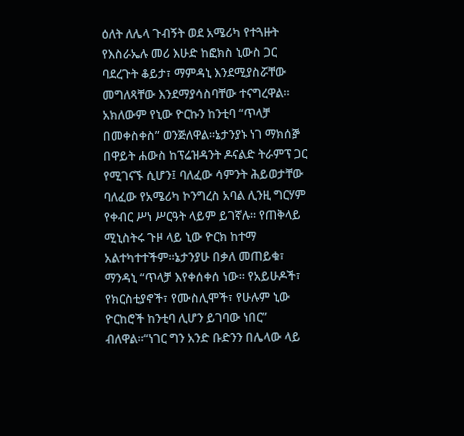ዕለት ለሌላ ጉብኝት ወደ አሜሪካ የተጓዙት የእስራኤሉ መሪ እሁድ ከፎክስ ኒውስ ጋር ባደረጉት ቆይታ፣ ማምዳኒ እንደሚያስሯቸው መግለጻቸው እንደማያሳስባቸው ተናግረዋል። አክለውም የኒው ዮርኩን ከንቲባ “ጥላቻ በመቀስቀስ” ወንጅለዋል።ኔታንያኑ ነገ ማክሰⶉ በዋይት ሐውስ ከፕሬዝዳንት ዶናልድ ትራምፕ ጋር የሚገናኙ ሲሆን፤ ባለፈው ሳምንት ሕይወታቸው ባለፈው የአሜሪካ ኮንግረስ አባል ሊንዚ ግርሃም የቀብር ሥነ ሥርዓት ላይም ይገኛሉ። የጠቅላይ ሚኒስትሩ ጉዞ ላይ ኒው ዮርክ ከተማ አልተካተተችም።ኔታንያሁ በቃለ መጠይቁ፣ ማንዳኒ “ጥላቻ እየቀሰቀሰ ነው። የአይሁዶች፣ የክርስቲያኖች፣ የሙስሊሞች፣ የሁሉም ኒው ዮርከሮች ከንቲባ ሊሆን ይገባው ነበር” ብለዋል።“ነገር ግን አንድ ቡድንን በሌላው ላይ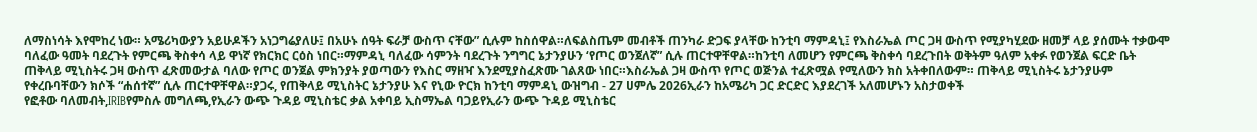ለማስነሳት እየሞከረ ነው። አሜሪካውያን አይሁዶችን አነጋግሬያለሁ፤ በአሁኑ ሰዓት ፍራቻ ውስጥ ናቸው” ሲሉም ከስሰዋል።ለፍልስጤም መብቶች ጠንካራ ድጋፍ ያላቸው ከንቲባ ማምዳኒ፤ የእስራኤል ጦር ጋዛ ውስጥ የሚያካሂደው ዘመቻ ላይ ያሰሙት ተቃውሞ ባለፈው ዓመት ባደረጉት የምርጫ ቅስቀሳ ላይ ዋነኛ የክርክር ርዕስ ነበር።ማምዳኒ ባለፈው ሳምንት ባደረጉት ንግግር ኔታንያሁን ‘የጦር ወንጀለኛ” ሲሉ ጠርተዋቸዋል።ከንቲባ ለመሆን የምርጫ ቅስቀሳ ባደረጉበት ወቅትም ዓለም አቀፉ የወንጀል ፍርድ ቤት ጠቅላይ ሚኒስትሩ ጋዛ ውስጥ ፈጽመውታል ባለው የጦር ወንጀል ምክንያት ያወጣውን የእስር ማዘዣ እንደሚያስፈጽሙ ገልጸው ነበር።እስራኤል ጋዛ ውስጥ የጦር ወጅንል ተፈጽሟል የሚለውን ክስ አትቀበለውም። ጠቅላይ ሚኒስትሩ ኔታንያሁም የቀረቡባቸውን ክሶች “ሐሰተኛ” ሲሉ ጠርተዋቸዋል።ያጋሩ, የጠቅላይ ሚኒስትር ኔታንያሁ እና የኒው ዮርክ ከንቲባ ማምዳኒ ውዝግብ - 27 ሀምሌ 2026ኢራን ከአሜሪካ ጋር ድርድር እያደረገች አለመሆኑን አስታወቀች
የፎቶው ባለመብት,IRIBየምስሉ መግለጫ,የኢራን ውጭ ጉዳይ ሚኒስቴር ቃል አቀባይ ኢስማኤል ባጋይየኢራን ውጭ ጉዳይ ሚኒስቴር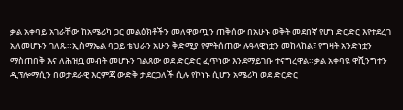ቃል አቀባይ አገራቸው ከአሜሪካ ጋር መልዕክቶችን መለዋወጧን ጠቅሰው በአሁኑ ወቅት መደበኛ የሆነ ድርድር እየተደረገ አለመሆኑን ገለጹ።ኢስማኤል ባጋይ ቴህራን አሁን ቅድሚያ የምትሰጠው ሉዓላዊነቷን መከላከል፣ የግዛት አንድነቷን ማስጠበቅ እና ለሕዝቧ መብት መሆኑን ገልጸው ወደ ድርድር ፈጥነው እንደማይገቡ ተናግረዋል።ቃል አቀባዩ ዋሺንግተን ዲፕሎማሲን በወታደራዊ እርምጃ ውድቅ ታደርጋለች ሲሉ የኮነኑ ሲሆን አሜሪካ ወደ ድርድር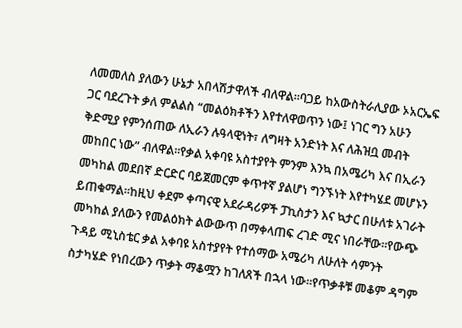ለመመለስ ያለውን ሁኔታ አበላሽታዋለች ብለዋል።ባጋይ ከአውስትራሊያው ኦአርኤፍ ጋር ባደረጉት ቃለ ምልልስ “መልዕክቶችን እየተለዋወጥን ነው፤ ነገር ግን አሁን ቅድሚያ የምንሰጠው ለኢራን ሉዓላዊነት፣ ለግዛት አንድነት እና ለሕዝቧ መብት መከበር ነው” ብለዋል።የቃል አቀባዩ አስተያየት ምንም እንኳ በአሜሪካ እና በኢራን መካከል መደበኛ ድርድር ባይጀመርም ቀጥተኛ ያልሆነ ግንኙነት እየተካሄደ መሆኑን ይጠቁማል።ከዚህ ቀደም ቀጣናዊ አደራዳሪዎች ፓኪስታን እና ኳታር በሁለቱ አገራት መካከል ያለውን የመልዕክት ልውውጥ በማቀላጠፍ ረገድ ሚና ነበራቸው።የውጭ ጉዳይ ሚኒስቴር ቃል አቀባዩ አስተያየት የተሰማው አሜሪካ ለሁለት ሳምንት ስታካሄድ የነበረውን ጥቃት ማቆሟን ከገለጸች በኋላ ነው።የጥቃቶቹ መቆም ዳግም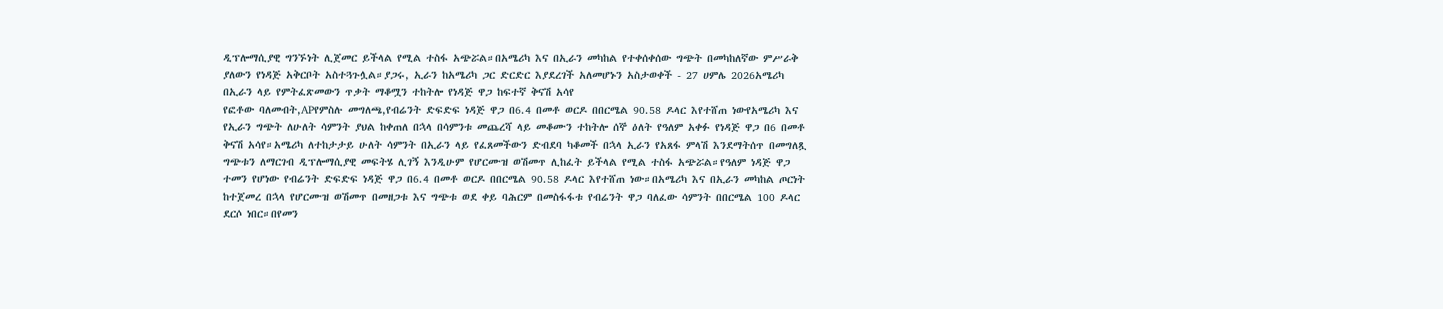ዲፕሎማሲያዊ ግንኙነት ሊጀመር ይችላል የሚል ተስፋ አጭሯል።በአሜሪካ እና በኢራን መካከል የተቀሰቀሰው ግጭት በመካከለኛው ምሥራቅ ያለውን የነዳጅ አቅርቦት አስተጓጉሏል።ያጋሩ, ኢራን ከአሜሪካ ጋር ድርድር እያደረገች አለመሆኑን አስታወቀች - 27 ሀምሌ 2026አሜሪካ በኢራን ላይ የምትፈጽመውን ጥቃት ማቆሟን ተከትሎ የነዳጅ ዋጋ ከፍተኛ ቅናሽ አሳየ
የፎቶው ባለመብት,APየምስሉ መግለጫ,የብሬንት ድፍድፍ ነዳጅ ዋጋ በ6.4 በመቶ ወርዶ በበርሜል 90.58 ዶላር እየተሸጠ ነውየአሜሪካ እና የኢራን ግጭት ለሁለት ሳምንት ያህል ከቀጠለ በኋላ በሳምንቱ መጨረሻ ላይ መቆሙን ተከትሎ ሰኞ ዕለት የዓለም አቀፉ የነዳጅ ዋጋ በ6 በመቶ ቅናሽ አሳየ።አሜሪካ ለተከታታይ ሁለት ሳምንት በኢራን ላይ የፈጸመችውን ድብደባ ካቆመች በኋላ ኢራን የአጸፋ ምላሽ እንደማትሰጥ በመግለጿ ግጭቱን ለማርገብ ዲፕሎማሲያዊ መፍትሄ ሊገኝ እንዲሁም የሆርሙዝ ወሽመጥ ሊከፈት ይችላል የሚል ተስፋ አጭሯል።የዓለም ነዳጅ ዋጋ ተመን የሆነው የብሬንት ድፍድፍ ነዳጅ ዋጋ በ6.4 በመቶ ወርዶ በበርሜል 90.58 ዶላር እየተሸጠ ነው።በአሜሪካ እና በኢራን መካከል ጦርነት ከተጀመረ በኋላ የሆርሙዝ ወሽመጥ በመዘጋቱ እና ግጭቱ ወደ ቀይ ባሕርም በመስፋፋቱ የብሬንት ዋጋ ባለፈው ሳምንት በበርሜል 100 ዶላር ደርሶ ነበር።በየመን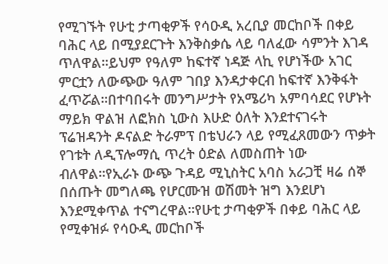የሚገኙት የሁቲ ታጣቂዎች የሳዑዲ አረቢያ መርከቦች በቀይ ባሕር ላይ በሚያደርጉት እንቅስቃሴ ላይ ባለፈው ሳምንት እገዳ ጥለዋል።ይህም የዓለም ከፍተኛ ነዳጅ ላኪ የሆነችው አገር ምርቷን ለውጭው ዓለም ገበያ እንዳታቀርብ ከፍተኛ እንቅፋት ፈጥሯል።በተባበሩት መንግሥታት የአሜሪካ አምባሳደር የሆኑት ማይክ ዋልዝ ለፎክስ ኒውስ እሁድ ዕለት እንደተናገሩት ፕሬዝዳንት ዶናልድ ትራምፕ በቴህራን ላይ የሚፈጸመውን ጥቃት የገቱት ለዲፕሎማሲ ጥረት ዕድል ለመስጠት ነው ብለዋል።የኢራኑ ውጭ ጉዳይ ሚኒስትር አባስ አራጋቺ ዛሬ ሰኞ በሰጡት መግለጫ የሆርሙዝ ወሽመት ዝግ እንደሆነ እንደሚቀጥል ተናግረዋል።የሁቲ ታጣቂዎች በቀይ ባሕር ላይ የሚቀዝፉ የሳዑዲ መርከቦች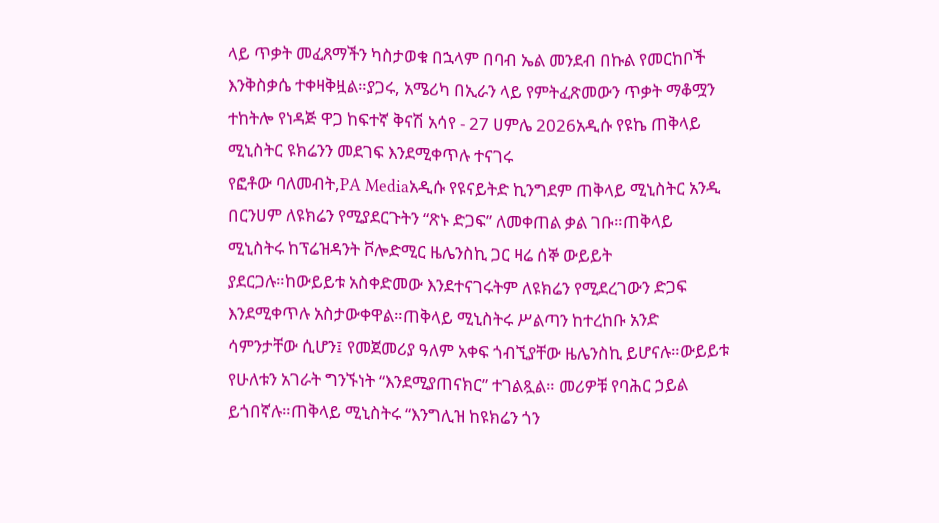ላይ ጥቃት መፈጸማችን ካስታወቁ በኋላም በባብ ኤል መንደብ በኩል የመርከቦች እንቅስቃሴ ተቀዛቅዟል።ያጋሩ, አሜሪካ በኢራን ላይ የምትፈጽመውን ጥቃት ማቆሟን ተከትሎ የነዳጅ ዋጋ ከፍተኛ ቅናሽ አሳየ - 27 ሀምሌ 2026አዲሱ የዩኬ ጠቅላይ ሚኒስትር ዩክሬንን መደገፍ እንደሚቀጥሉ ተናገሩ
የፎቶው ባለመብት,PA Mediaአዲሱ የዩናይትድ ኪንግደም ጠቅላይ ሚኒስትር አንዲ በርንሀም ለዩክሬን የሚያደርጉትን “ጽኑ ድጋፍ” ለመቀጠል ቃል ገቡ።ጠቅላይ ሚኒስትሩ ከፕሬዝዳንት ቮሎድሚር ዜሌንስኪ ጋር ዛሬ ሰኞ ውይይት ያደርጋሉ።ከውይይቱ አስቀድመው እንደተናገሩትም ለዩክሬን የሚደረገውን ድጋፍ እንደሚቀጥሉ አስታውቀዋል።ጠቅላይ ሚኒስትሩ ሥልጣን ከተረከቡ አንድ ሳምንታቸው ሲሆን፤ የመጀመሪያ ዓለም አቀፍ ጎብኚያቸው ዜሌንስኪ ይሆናሉ።ውይይቱ የሁለቱን አገራት ግንኙነት “እንደሚያጠናክር” ተገልጿል። መሪዎቹ የባሕር ኃይል ይጎበኛሉ።ጠቅላይ ሚኒስትሩ “እንግሊዝ ከዩክሬን ጎን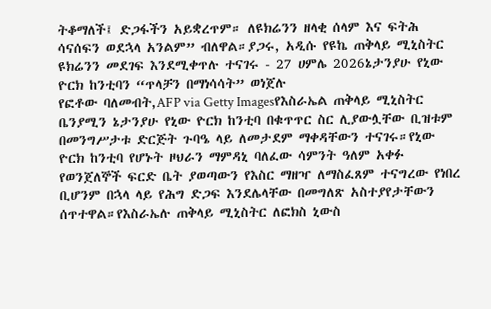ትቆማለች፤ ድጋፋችን አይቋረጥም። ለዩክሬንን ዘላቂ ሰላም እና ፍትሕ ሳናሰፍን ወደኋላ አንልም” ብለዋል።ያጋሩ, አዲሱ የዩኬ ጠቅላይ ሚኒስትር ዩክሬንን መደገፍ እንደሚቀጥሉ ተናገሩ - 27 ሀምሌ 2026ኔታንያሁ የኒው ዮርክ ከንቲባን “ጥላቻን በማነሳሳት” ወነጀሉ
የፎቶው ባለመብት,AFP via Getty Imagesየእስራኤል ጠቅላይ ሚኒስትር ቤንያሚን ኔታንያሁ የኒው ዮርክ ከንቲባ በቁጥጥር ስር ሊያውሏቸው ቢዝቱም በመንግሥታቱ ድርጅት ጉባዔ ላይ ለመታደም ማቀዳቸውን ተናገሩ።የኒው ዮርክ ከንቲባ የሆኑት ዞህራን ማምዳኒ ባለፈው ሳምንት ዓለም አቀፉ የወንጀለኞች ፍርድ ቤት ያወጣውን የእስር ማዘዣ ለማስፈጸም ተናግረው የነበረ ቢሆንም በኋላ ላይ የሕግ ድጋፍ እንደሌላቸው በመግለጽ አስተያየታቸውን ሰጥተዋል።የእስራኤሉ ጠቅላይ ሚኒስትር ለፎክስ ኒውስ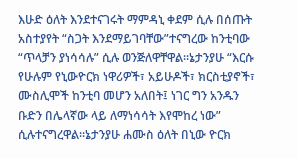እሁድ ዕለት እንደተናገሩት ማምዳኒ ቀደም ሲሉ በሰጡት አስተያየት “ስጋት እንደማይገባቸው”ተናግረው ከንቲባው “ጥላቻን ያነሳሳሉ” ሲሉ ወንጅለዋቸዋል።ኔታንያሁ “እርሱ የሁሉም የኒውዮርክ ነዋሪዎች፣ አይሁዶች፣ ክርስቲያኖች፣ ሙስሊሞች ከንቲባ መሆን አለበት፤ ነገር ግን አንዱን ቡድን በሌላኛው ላይ ለማነሳሳት እየሞከረ ነው” ሲሉተናግረዋል።ኔታንያሁ ሐሙስ ዕለት በኒው ዮርክ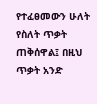የተፈፀመውን ሁለት የስለት ጥቃት ጠቅሰዋል፤ በዚህ ጥቃት አንድ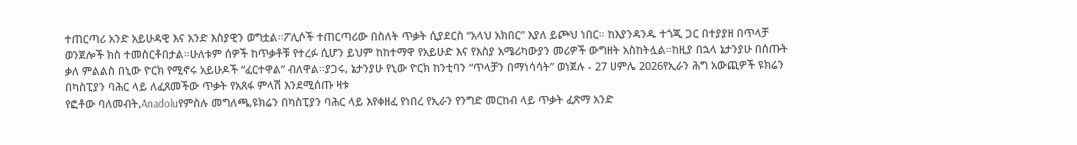ተጠርጣሪ አንድ አይሁዳዊ እና አንድ እስያዊን ወግቷል።ፖሊሶች ተጠርጣሪው በስለት ጥቃት ሲያደርስ “አላህ አክበር” እያለ ይጮህ ነበር። ከእያንዳንዱ ተጎጂ ጋር በተያያዘ በጥላቻ ወንጀሎች ክስ ተመስርቶበታል።ሁለቱም ሰዎች ከጥቃቶቹ የተረፉ ሲሆን ይህም ከከተማዋ የአይሁድ እና የእስያ አሜሪካውያን መሪዎች ውግዘት አስከትሏል።ከዚያ በኋላ ኔታንያሁ በሰጡት ቃለ ምልልስ በኒው ዮርክ የሚኖሩ አይሁዶች “ፈርተዋል” ብለዋል።ያጋሩ, ኔታንያሁ የኒው ዮርክ ከንቲባን “ጥላቻን በማነሳሳት” ወነጀሉ - 27 ሀምሌ 2026የኢራን ሕግ አውጪዎች ዩክሬን በካስፒያን ባሕር ላይ ለፈጸመችው ጥቃት የአጸፋ ምላሽ እንደሚሰጡ ዛቱ
የፎቶው ባለመብት,Anadoluየምስሉ መግለጫ,ዩክሬን በካስፒያን ባሕር ላይ እየቀዘፈ የነበረ የኢራን የንግድ መርከብ ላይ ጥቃት ፈጽማ አንድ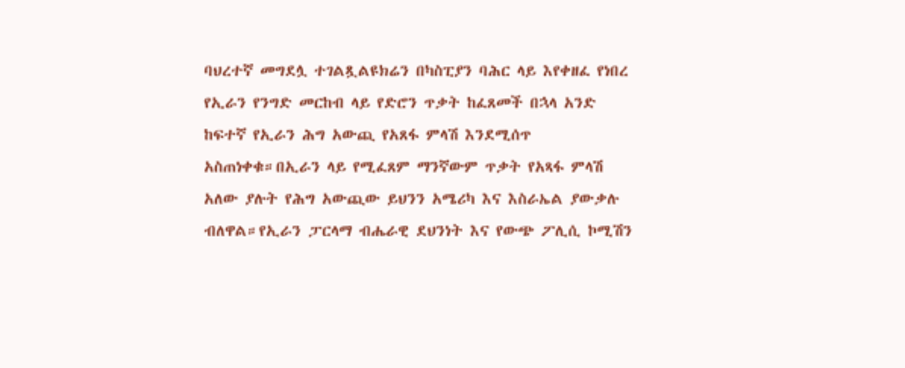ባህረተኛ መግደሏ ተገልጿልዩክሬን በካስፒያን ባሕር ላይ እየቀዘፈ የነበረ የኢራን የንግድ መርከብ ላይ የድሮን ጥቃት ከፈጸመች በኋላ አንድ ከፍተኛ የኢራን ሕግ አውጪ የአጸፋ ምላሽ እንደሚሰጥ አስጠነቀቁ።በኢራን ላይ የሚፈጸም ማንኛውም ጥቃት የአጻፋ ምላሽ አለው ያሉት የሕግ አውጪው ይህንን አሜሪካ እና እስራኤል ያውቃሉ ብለዋል።የኢራን ፓርላማ ብሔራዊ ደህንነት እና የውጭ ፖሊሲ ኮሚሽን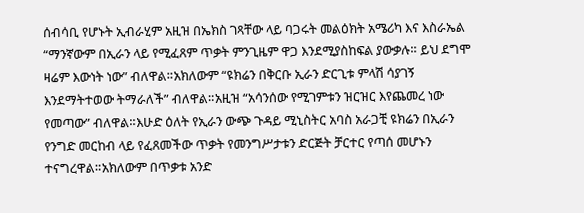ሰብሳቢ የሆኑት ኢብራሂም አዚዝ በኤክስ ገጻቸው ላይ ባጋሩት መልዕክት አሜሪካ እና እስራኤል “ማንኛውም በኢራን ላይ የሚፈጸም ጥቃት ምንጊዜም ዋጋ እንደሚያስከፍል ያውቃሉ። ይህ ደግሞ ዛሬም እውነት ነው” ብለዋል።አክለውም “ዩክሬን በቅርቡ ኢራን ድርጊቱ ምላሽ ሳያገኝ እንደማትተወው ትማራለች” ብለዋል።አዚዝ “አሳንሰው የሚገምቱን ዝርዝር እየጨመረ ነው የመጣው” ብለዋል።እሁድ ዕለት የኢራን ውጭ ጉዳይ ሚኒስትር አባስ አራጋቺ ዩክሬን በኢራን የንግድ መርከብ ላይ የፈጸመችው ጥቃት የመንግሥታቱን ድርጅት ቻርተር የጣሰ መሆኑን ተናግረዋል።አክለውም በጥቃቱ አንድ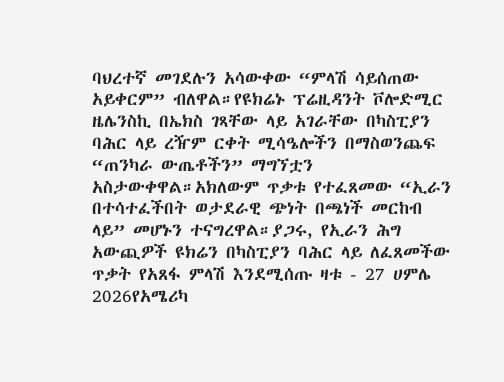ባህረተኛ መገደሉን አሳውቀው “ምላሽ ሳይሰጠው አይቀርም” ብለዋል።የዩክሬኑ ፕሬዚዳንት ቮሎድሚር ዜሌንስኪ በኤክስ ገጻቸው ላይ አገራቸው በካስፒያን ባሕር ላይ ረዥም ርቀት ሚሳዔሎችን በማስወንጨፍ “ጠንካራ ውጤቶችን” ማግኘቷን አስታውቀዋል።አክለውም ጥቃቱ የተፈጸመው “ኢራን በተሳተፈችበት ወታደራዊ ጭነት በጫነች መርከብ ላይ” መሆኑን ተናግረዋል።ያጋሩ, የኢራን ሕግ አውጪዎች ዩክሬን በካስፒያን ባሕር ላይ ለፈጸመችው ጥቃት የአጸፋ ምላሽ እንደሚሰጡ ዛቱ - 27 ሀምሌ 2026የአሜሪካ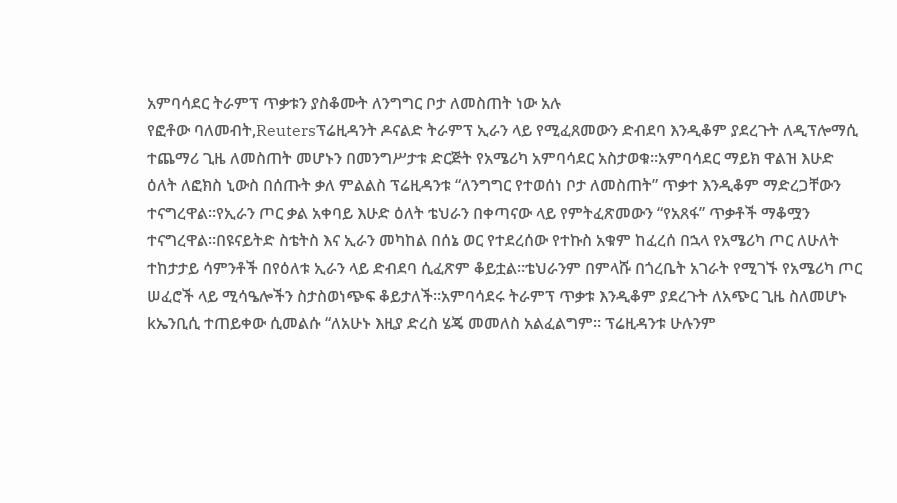አምባሳደር ትራምፕ ጥቃቱን ያስቆሙት ለንግግር ቦታ ለመስጠት ነው አሉ
የፎቶው ባለመብት,Reutersፕሬዚዳንት ዶናልድ ትራምፕ ኢራን ላይ የሚፈጸመውን ድብደባ እንዲቆም ያደረጉት ለዲፕሎማሲ ተጨማሪ ጊዜ ለመስጠት መሆኑን በመንግሥታቱ ድርጅት የአሜሪካ አምባሳደር አስታወቁ።አምባሳደር ማይክ ዋልዝ እሁድ ዕለት ለፎክስ ኒውስ በሰጡት ቃለ ምልልስ ፕሬዚዳንቱ “ለንግግር የተወሰነ ቦታ ለመስጠት” ጥቃተ እንዲቆም ማድረጋቸውን ተናግረዋል።የኢራን ጦር ቃል አቀባይ እሁድ ዕለት ቴህራን በቀጣናው ላይ የምትፈጽመውን “የአጸፋ” ጥቃቶች ማቆሟን ተናግረዋል።በዩናይትድ ስቴትስ እና ኢራን መካከል በሰኔ ወር የተደረሰው የተኩስ አቁም ከፈረሰ በኋላ የአሜሪካ ጦር ለሁለት ተከታታይ ሳምንቶች በየዕለቱ ኢራን ላይ ድብደባ ሲፈጽም ቆይቷል።ቴህራንም በምላሹ በጎረቤት አገራት የሚገኙ የአሜሪካ ጦር ሠፈሮች ላይ ሚሳዔሎችን ስታስወነጭፍ ቆይታለች።አምባሳደሩ ትራምፕ ጥቃቱ እንዲቆም ያደረጉት ለአጭር ጊዜ ስለመሆኑ kኤንቢሲ ተጠይቀው ሲመልሱ “ለአሁኑ እዚያ ድረስ ሄጄ መመለስ አልፈልግም። ፕሬዚዳንቱ ሁሉንም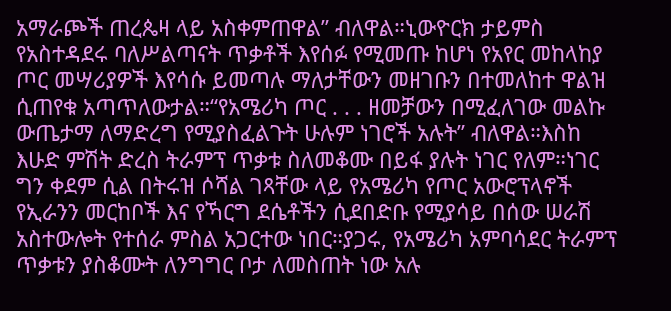አማራጮች ጠረጴዛ ላይ አስቀምጠዋል” ብለዋል።ኒውዮርክ ታይምስ የአስተዳደሩ ባለሥልጣናት ጥቃቶች እየሰፉ የሚመጡ ከሆነ የአየር መከላከያ ጦር መሣሪያዎች እየሳሱ ይመጣሉ ማለታቸውን መዘገቡን በተመለከተ ዋልዝ ሲጠየቁ አጣጥለውታል።“የአሜሪካ ጦር . . . ዘመቻውን በሚፈለገው መልኩ ውጤታማ ለማድረግ የሚያስፈልጉት ሁሉም ነገሮች አሉት” ብለዋል።እስከ እሁድ ምሽት ድረስ ትራምፕ ጥቃቱ ስለመቆሙ በይፋ ያሉት ነገር የለም።ነገር ግን ቀደም ሲል በትሩዝ ሶሻል ገጻቸው ላይ የአሜሪካ የጦር አውሮፕላኖች የኢራንን መርከቦች እና የኻርግ ደሴቶችን ሲደበድቡ የሚያሳይ በሰው ሠራሽ አስተውሎት የተሰራ ምስል አጋርተው ነበር።ያጋሩ, የአሜሪካ አምባሳደር ትራምፕ ጥቃቱን ያስቆሙት ለንግግር ቦታ ለመስጠት ነው አሉ